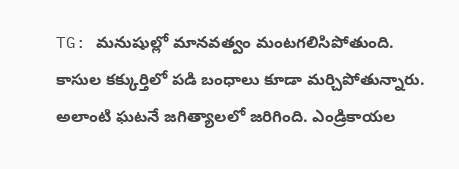TG: మనుషుల్లో మానవత్వం మంటగలిసిపోతుంది. కాసుల కక్కుర్తిలో పడి బంధాలు కూడా మర్చిపోతున్నారు. అలాంటి ఘటనే జగిత్యాలలో జరిగింది. ఎండ్రికాయల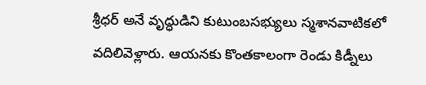శ్రీధర్ అనే వృద్ధుడిని కుటుంబసభ్యులు స్మశానవాటికలో వదిలివెళ్లారు. ఆయనకు కొంతకాలంగా రెండు కిడ్నీలు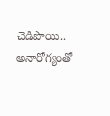చెడిపొయి.. అనారోగ్యంతో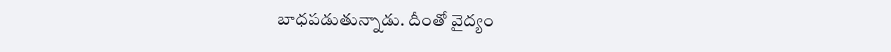బాధపడుతున్నాడు. దీంతో వైద్యం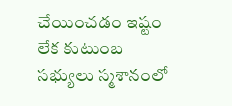చేయించడం ఇష్టం లేక కుటుంబ సభ్యులు స్మశానంలో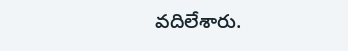వదిలేశారు.